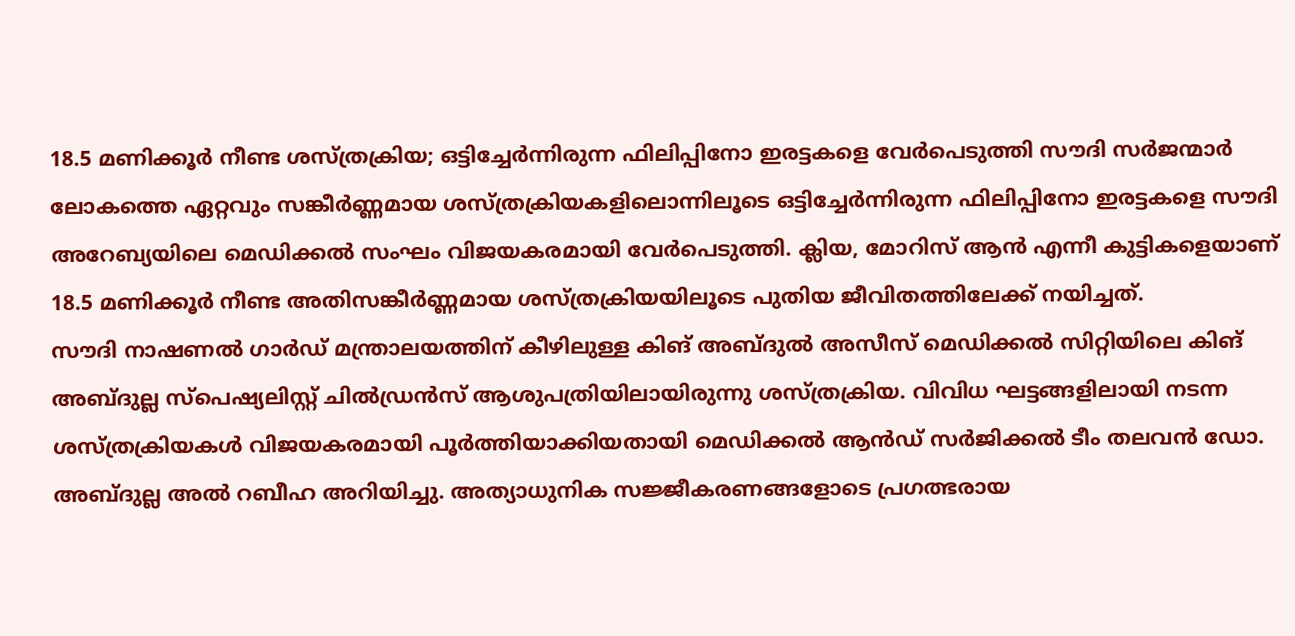18.5 മണിക്കൂർ നീണ്ട ശസ്ത്രക്രിയ; ഒട്ടിച്ചേർന്നിരുന്ന ഫിലിപ്പിനോ ഇരട്ടകളെ വേർപെടുത്തി സൗദി സർജന്മാർ
ലോകത്തെ ഏറ്റവും സങ്കീർണ്ണമായ ശസ്ത്രക്രിയകളിലൊന്നിലൂടെ ഒട്ടിച്ചേർന്നിരുന്ന ഫിലിപ്പിനോ ഇരട്ടകളെ സൗദി അറേബ്യയിലെ മെഡിക്കൽ സംഘം വിജയകരമായി വേർപെടുത്തി. ക്ലിയ, മോറിസ് ആൻ എന്നീ കുട്ടികളെയാണ് 18.5 മണിക്കൂർ നീണ്ട അതിസങ്കീർണ്ണമായ ശസ്ത്രക്രിയയിലൂടെ പുതിയ ജീവിതത്തിലേക്ക് നയിച്ചത്.
സൗദി നാഷണൽ ഗാർഡ് മന്ത്രാലയത്തിന് കീഴിലുള്ള കിങ് അബ്ദുൽ അസീസ് മെഡിക്കൽ സിറ്റിയിലെ കിങ് അബ്ദുല്ല സ്പെഷ്യലിസ്റ്റ് ചിൽഡ്രൻസ് ആശുപത്രിയിലായിരുന്നു ശസ്ത്രക്രിയ. വിവിധ ഘട്ടങ്ങളിലായി നടന്ന ശസ്ത്രക്രിയകൾ വിജയകരമായി പൂർത്തിയാക്കിയതായി മെഡിക്കൽ ആൻഡ് സർജിക്കൽ ടീം തലവൻ ഡോ. അബ്ദുല്ല അൽ റബീഹ അറിയിച്ചു. അത്യാധുനിക സജ്ജീകരണങ്ങളോടെ പ്രഗത്ഭരായ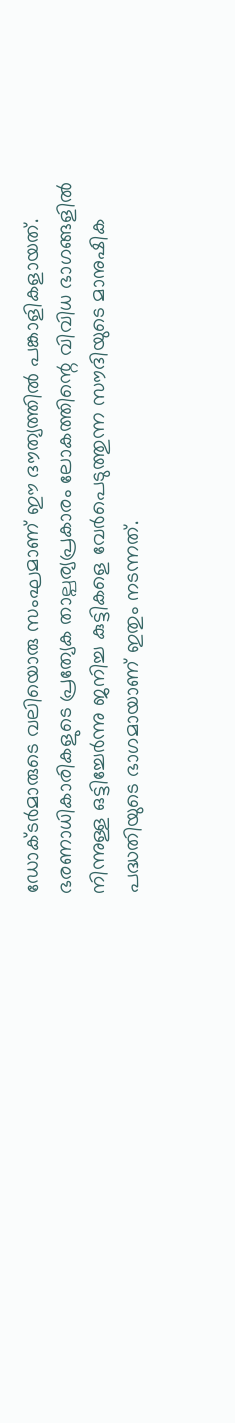ഡോക്ടർമാരുടെ വലിയൊരു സംഘമാണ് ഈ ദൗത്യത്തിൽ പങ്കാളികളായത്.
ഭരണാധികാരികളുടെ പ്രത്യേക താല്പര്യപ്രകാരം ലോകത്തിന്റെ വിവിധ ഭാഗങ്ങളിൽ നിന്നുള്ള ഒട്ടിച്ചേർന്നു ജനിച്ച കുട്ടികളെ വേർപെടുത്തുന്ന സൗദിയുടെ മാനുഷിക പദ്ധതിയുടെ ഭാഗമായാണ് ഇതും നടന്നത്.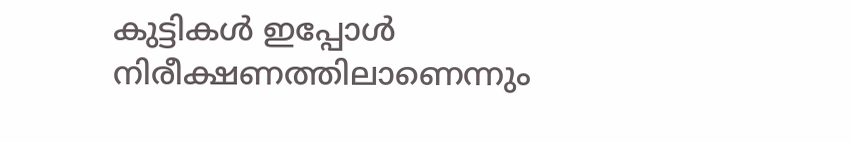കുട്ടികൾ ഇപ്പോൾ നിരീക്ഷണത്തിലാണെന്നും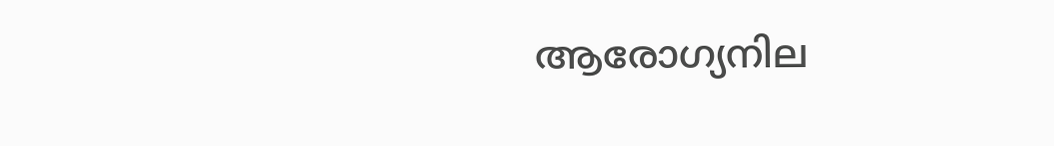ആരോഗ്യനില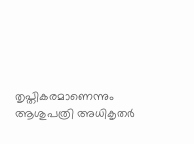തൃപ്തികരമാണെന്നും ആശുപത്രി അധികൃതർ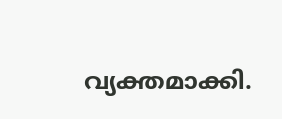വ്യക്തമാക്കി.